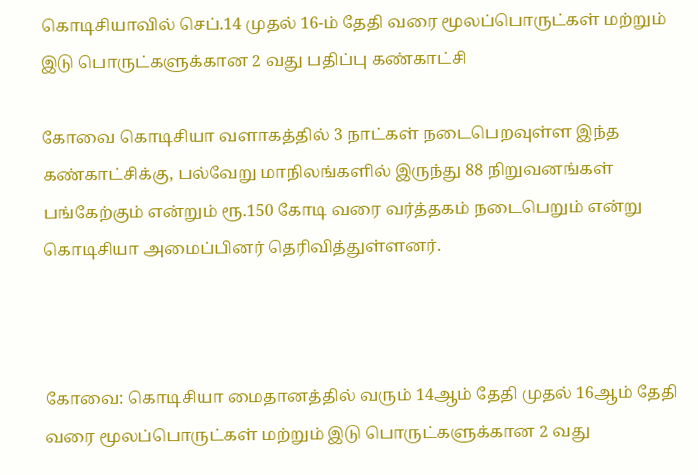கொடிசியாவில் செப்.14 முதல் 16-ம் தேதி வரை மூலப்பொருட்கள் மற்றும் இடு பொருட்களுக்கான 2 வது பதிப்பு கண்காட்சி

கோவை கொடிசியா வளாகத்தில் 3 நாட்கள் நடைபெறவுள்ள இந்த கண்காட்சிக்கு, பல்வேறு மாநிலங்களில் இருந்து 88 நிறுவனங்கள் பங்கேற்கும் என்றும் ரூ.150 கோடி வரை வர்த்தகம் நடைபெறும் என்று கொடிசியா அமைப்பினர் தெரிவித்துள்ளனர்.



கோவை: கொடிசியா மைதானத்தில் வரும் 14ஆம் தேதி முதல் 16ஆம் தேதி வரை மூலப்பொருட்கள் மற்றும் இடு பொருட்களுக்கான 2 வது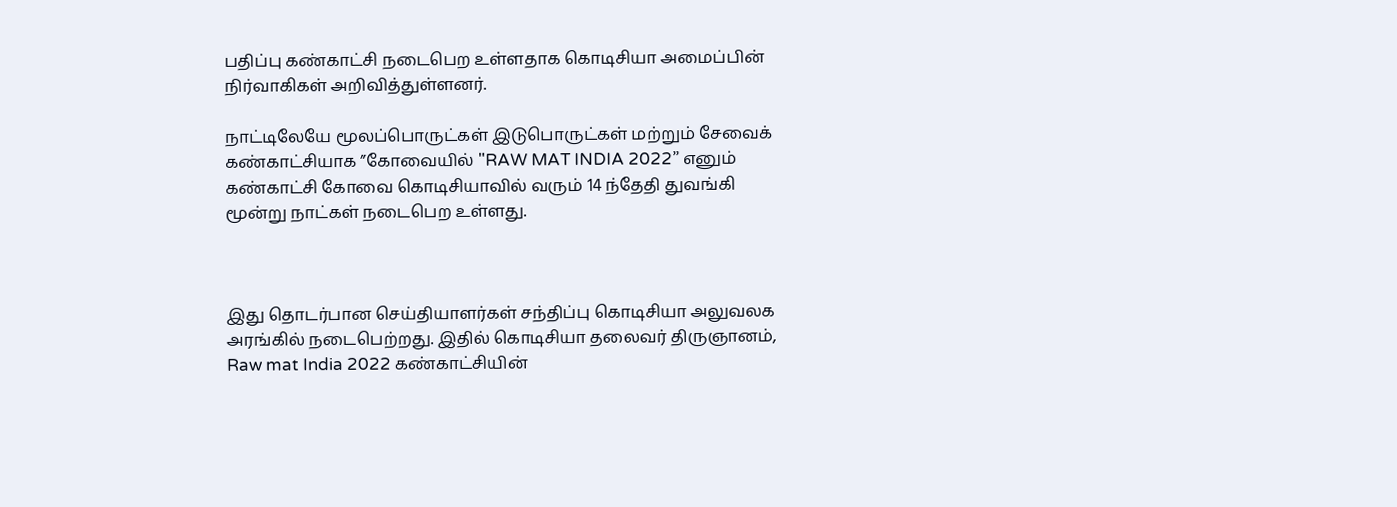பதிப்பு கண்காட்சி நடைபெற உள்ளதாக கொடிசியா அமைப்பின் நிர்வாகிகள் அறிவித்துள்ளனர்.

நாட்டிலேயே மூலப்பொருட்கள் இடுபொருட்கள் மற்றும் சேவைக் கண்காட்சியாக ”கோவையில் "RAW MAT INDIA 2022” எனும் கண்காட்சி கோவை கொடிசியாவில் வரும் 14 ந்தேதி துவங்கி மூன்று நாட்கள் நடைபெற உள்ளது.



இது தொடர்பான செய்தியாளர்கள் சந்திப்பு கொடிசியா அலுவலக அரங்கில் நடைபெற்றது. இதில் கொடிசியா தலைவர் திருஞானம், Raw mat India 2022 கண்காட்சியின்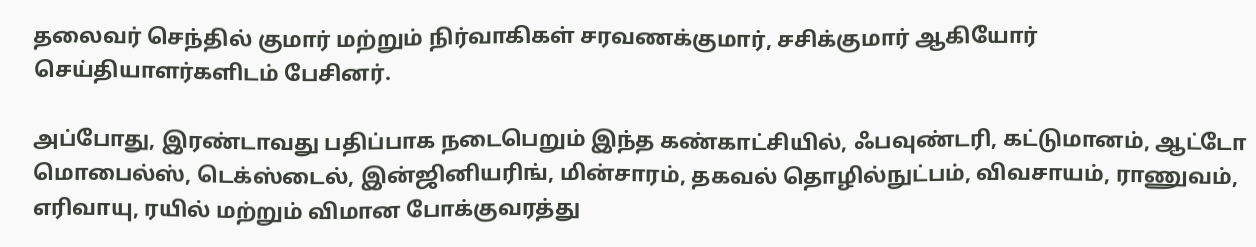தலைவர் செந்தில் குமார் மற்றும் நிர்வாகிகள் சரவணக்குமார், சசிக்குமார் ஆகியோர் செய்தியாளர்களிடம் பேசினர்.

அப்போது, இரண்டாவது பதிப்பாக நடைபெறும் இந்த கண்காட்சியில், ஃபவுண்டரி, கட்டுமானம், ஆட்டோ மொபைல்ஸ், டெக்ஸ்டைல், இன்ஜினியரிங், மின்சாரம், தகவல் தொழில்நுட்பம், விவசாயம், ராணுவம், எரிவாயு, ரயில் மற்றும் விமான போக்குவரத்து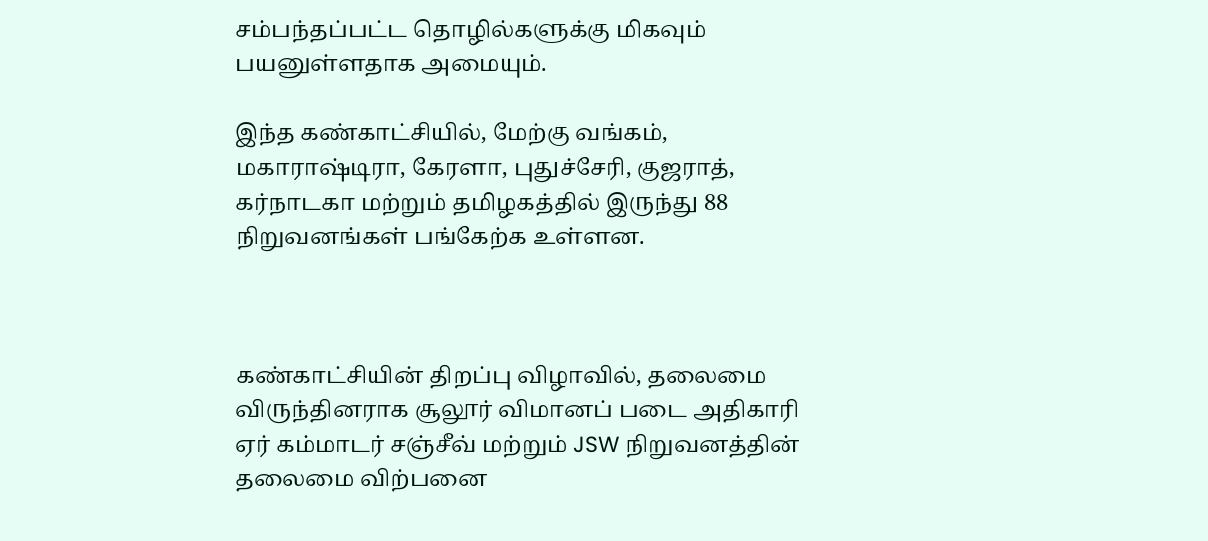சம்பந்தப்பட்ட தொழில்களுக்கு மிகவும் பயனுள்ளதாக அமையும்.

இந்த கண்காட்சியில், மேற்கு வங்கம், மகாராஷ்டிரா, கேரளா, புதுச்சேரி, குஜராத், கர்நாடகா மற்றும் தமிழகத்தில் இருந்து 88 நிறுவனங்கள் பங்கேற்க உள்ளன.



கண்காட்சியின் திறப்பு விழாவில், தலைமை விருந்தினராக சூலூர் விமானப் படை அதிகாரி ஏர் கம்மாடர் சஞ்சீவ் மற்றும் JSW நிறுவனத்தின் தலைமை விற்பனை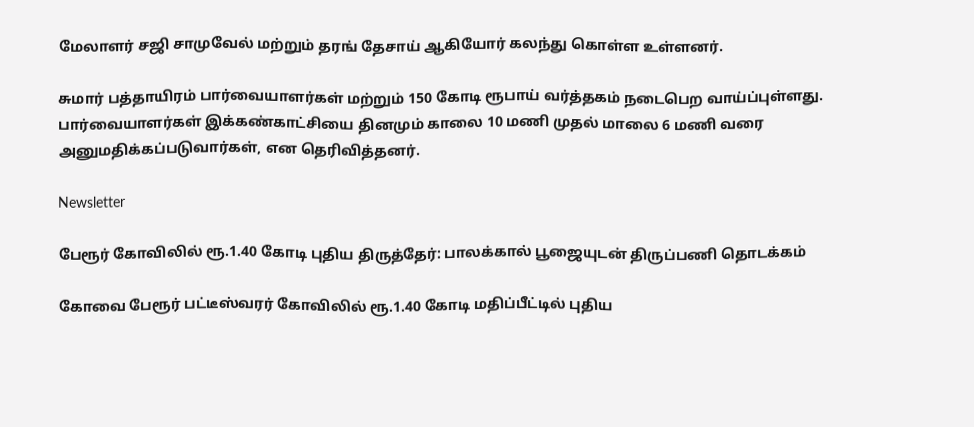மேலாளர் சஜி சாமுவேல் மற்றும் தரங் தேசாய் ஆகியோர் கலந்து கொள்ள உள்ளனர்.

சுமார் பத்தாயிரம் பார்வையாளர்கள் மற்றும் 150 கோடி ரூபாய் வர்த்தகம் நடைபெற வாய்ப்புள்ளது. பார்வையாளர்கள் இக்கண்காட்சியை தினமும் காலை 10 மணி முதல் மாலை 6 மணி வரை அனுமதிக்கப்படுவார்கள், என தெரிவித்தனர்.

Newsletter

பேரூர் கோவிலில் ரூ.1.40 கோடி புதிய திருத்தேர்: பாலக்கால் பூஜையுடன் திருப்பணி தொடக்கம்

கோவை பேரூர் பட்டீஸ்வரர் கோவிலில் ரூ.1.40 கோடி மதிப்பீட்டில் புதிய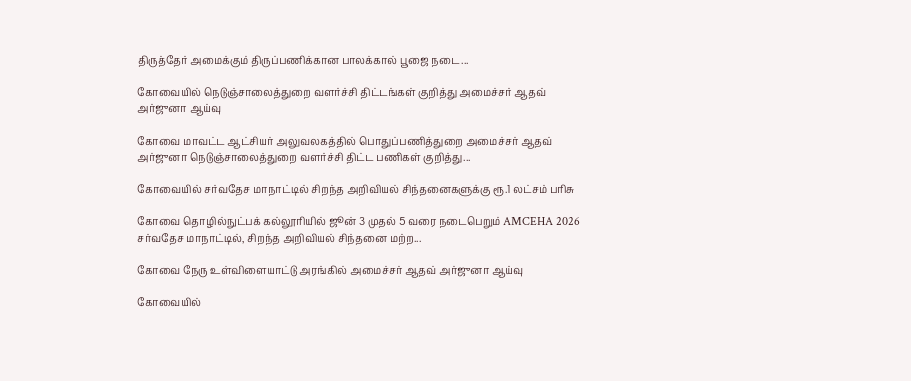திருத்தேர் அமைக்கும் திருப்பணிக்கான பாலக்கால் பூஜை நடை...

கோவையில் நெடுஞ்சாலைத்துறை வளர்ச்சி திட்டங்கள் குறித்து அமைச்சர் ஆதவ் அர்ஜுனா ஆய்வு

கோவை மாவட்ட ஆட்சியர் அலுவலகத்தில் பொதுப்பணித்துறை அமைச்சர் ஆதவ் அர்ஜுனா நெடுஞ்சாலைத்துறை வளர்ச்சி திட்ட பணிகள் குறித்து...

கோவையில் சர்வதேச மாநாட்டில் சிறந்த அறிவியல் சிந்தனைகளுக்கு ரூ.1 லட்சம் பரிசு

கோவை தொழில்நுட்பக் கல்லூரியில் ஜூன் 3 முதல் 5 வரை நடைபெறும் AMCEHA 2026 சர்வதேச மாநாட்டில், சிறந்த அறிவியல் சிந்தனை மற்ற...

கோவை நேரு உள்விளையாட்டு அரங்கில் அமைச்சர் ஆதவ் அர்ஜுனா ஆய்வு

கோவையில்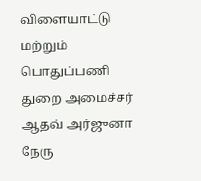விளையாட்டு மற்றும் பொதுப்பணி துறை அமைச்சர் ஆதவ் அர்ஜுனா நேரு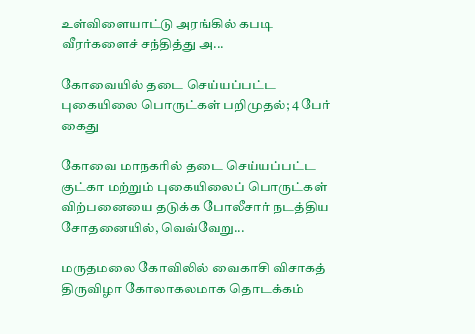உள்விளையாட்டு அரங்கில் கபடி வீரர்களைச் சந்தித்து அ...

கோவையில் தடை செய்யப்பட்ட புகையிலை பொருட்கள் பறிமுதல்; 4 பேர் கைது

கோவை மாநகரில் தடை செய்யப்பட்ட குட்கா மற்றும் புகையிலைப் பொருட்கள் விற்பனையை தடுக்க போலீசார் நடத்திய சோதனையில், வெவ்வேறு...

மருதமலை கோவிலில் வைகாசி விசாகத் திருவிழா கோலாகலமாக தொடக்கம்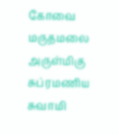கோவை மருதமலை அருள்மிகு சுப்ரமணிய சுவாமி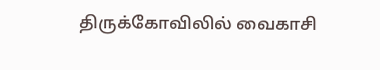திருக்கோவிலில் வைகாசி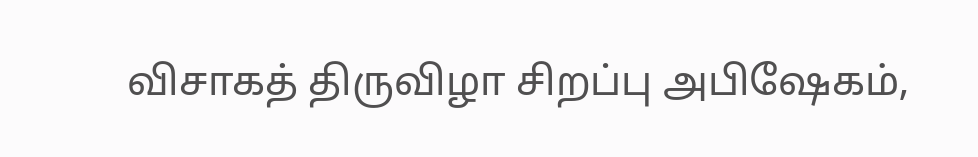விசாகத் திருவிழா சிறப்பு அபிஷேகம்,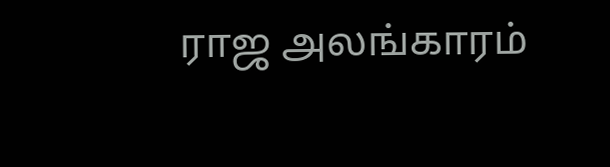ராஜ அலங்காரம்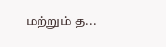மற்றும் த...